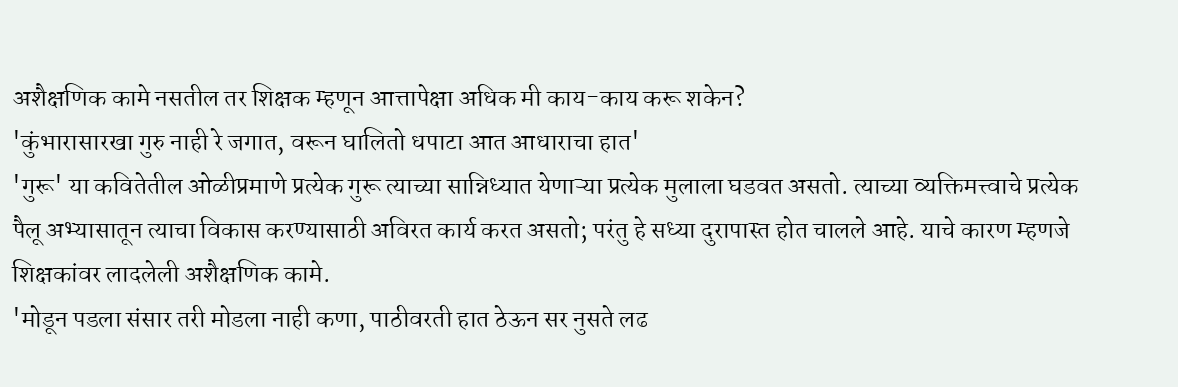अशैक्षणिक कामे नसतील तर शिक्षक म्हणून आत्तापेक्षा अधिक मी काय-काय करू शकेन?
'कुंभारासारखा गुरु नाही रे जगात, वरून घालितो धपाटा आत आधाराचा हात'
'गुरू' या कवितेतील ओळीप्रमाणे प्रत्येक गुरू त्याच्या सान्निध्यात येणाऱ्या प्रत्येक मुलाला घडवत असतो. त्याच्या व्यक्तिमत्त्वाचे प्रत्येक पैलू अभ्यासातून त्याचा विकास करण्यासाठी अविरत कार्य करत असतो; परंतु हे सध्या दुरापास्त होत चालले आहे. याचे कारण म्हणजे शिक्षकांवर लादलेली अशैक्षणिक कामे.
'मोडून पडला संसार तरी मोडला नाही कणा, पाठीवरती हात ठेऊन सर नुसते लढ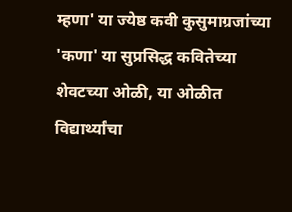म्हणा' या ज्येष्ठ कवी कुसुमाग्रजांच्या 'कणा' या सुप्रसिद्ध कवितेच्या शेवटच्या ओळी, या ओळीत विद्यार्थ्यांचा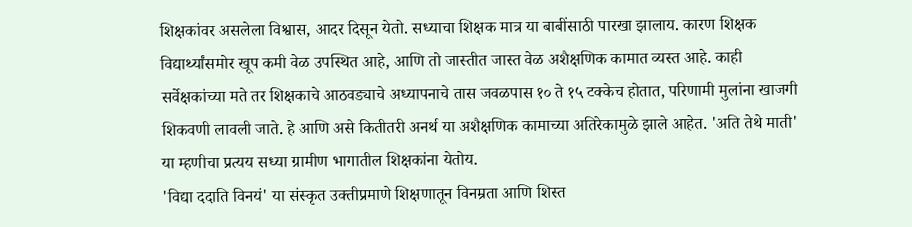शिक्षकांवर असलेला विश्वास, आदर दिसून येतो. सध्याचा शिक्षक मात्र या बाबींसाठी पारखा झालाय. कारण शिक्षक विद्यार्थ्यांसमोर खूप कमी वेळ उपस्थित आहे, आणि तो जास्तीत जास्त वेळ अशैक्षणिक कामात व्यस्त आहे. काही सर्वेक्षकांच्या मते तर शिक्षकाचे आठवड्याचे अध्यापनाचे तास जवळपास १० ते १५ टक्केच होतात, परिणामी मुलांना खाजगी शिकवणी लावली जाते. हे आणि असे कितीतरी अनर्थ या अशैक्षणिक कामाच्या अतिरेकामुळे झाले आहेत. 'अति तेथे माती' या म्हणीचा प्रत्यय सध्या ग्रामीण भागातील शिक्षकांना येतोय.
'विद्या ददाति विनयं' या संस्कृत उक्तीप्रमाणे शिक्षणातून विनम्रता आणि शिस्त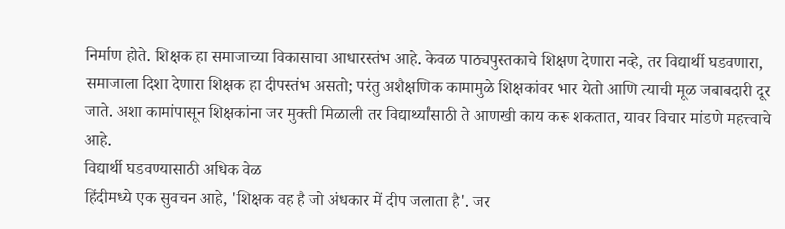निर्माण होते. शिक्षक हा समाजाच्या विकासाचा आधारस्तंभ आहे. केवळ पाठ्यपुस्तकाचे शिक्षण देणारा नव्हे, तर विद्यार्थी घडवणारा, समाजाला दिशा देणारा शिक्षक हा दीपस्तंभ असतो; परंतु अशैक्षणिक कामामुळे शिक्षकांवर भार येतो आणि त्याची मूळ जबाबदारी दूर जाते. अशा कामांपासून शिक्षकांना जर मुक्ती मिळाली तर विद्यार्थ्यांसाठी ते आणखी काय करू शकतात, यावर विचार मांडणे महत्त्वाचे आहे.
विद्यार्थी घडवण्यासाठी अधिक वेळ
हिंदीमध्ये एक सुवचन आहे, 'शिक्षक वह है जो अंधकार में दीप जलाता है'. जर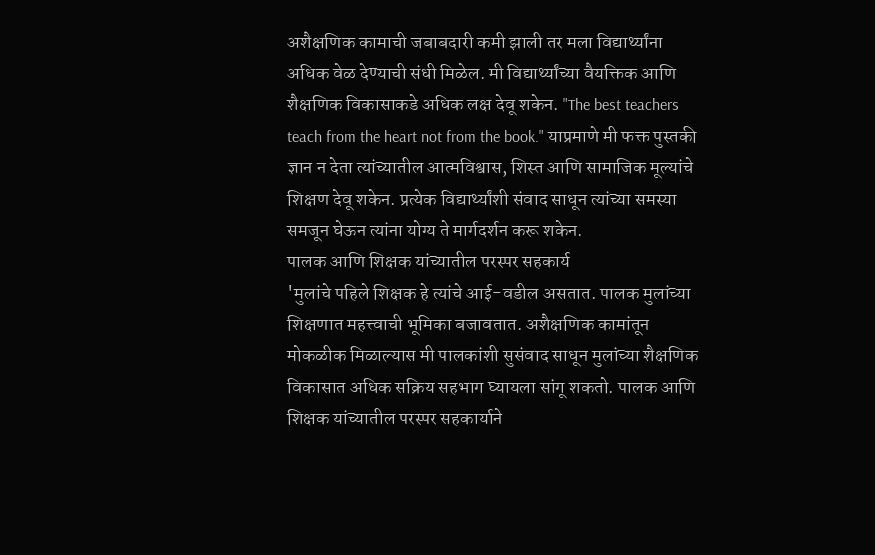अशैक्षणिक कामाची जबाबदारी कमी झाली तर मला विद्यार्थ्यांना अधिक वेळ देण्याची संधी मिळेल. मी विद्यार्थ्यांच्या वैयक्तिक आणि शैक्षणिक विकासाकडे अधिक लक्ष देवू शकेन. "The best teachers teach from the heart not from the book." याप्रमाणे मी फक्त पुस्तकी ज्ञान न देता त्यांच्यातील आत्मविश्वास, शिस्त आणि सामाजिक मूल्यांचे शिक्षण देवू शकेन. प्रत्येक विद्यार्थ्यांशी संवाद साधून त्यांच्या समस्या समजून घेऊन त्यांना योग्य ते मार्गदर्शन करू शकेन.
पालक आणि शिक्षक यांच्यातील परस्पर सहकार्य
'मुलांचे पहिले शिक्षक हे त्यांचे आई-वडील असतात. पालक मुलांच्या शिक्षणात महत्त्वाची भूमिका बजावतात. अशैक्षणिक कामांतून मोकळीक मिळाल्यास मी पालकांशी सुसंवाद साधून मुलांच्या शैक्षणिक विकासात अधिक सक्रिय सहभाग घ्यायला सांगू शकतो. पालक आणि शिक्षक यांच्यातील परस्पर सहकार्याने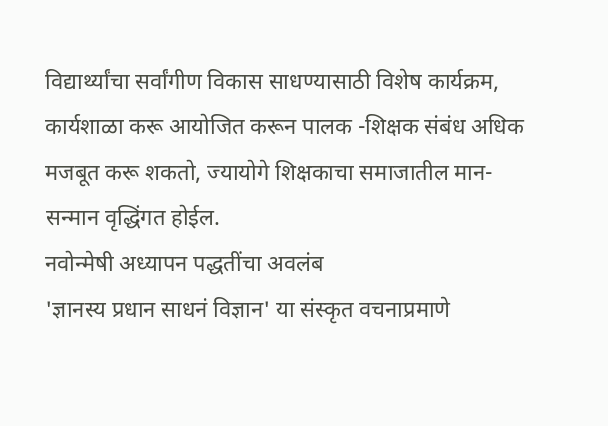विद्यार्थ्यांचा सर्वांगीण विकास साधण्यासाठी विशेष कार्यक्रम, कार्यशाळा करू आयोजित करून पालक -शिक्षक संबंध अधिक मजबूत करू शकतो, ज्यायोगे शिक्षकाचा समाजातील मान-सन्मान वृद्धिंगत होईल.
नवोन्मेषी अध्यापन पद्धतींचा अवलंब
'ज्ञानस्य प्रधान साधनं विज्ञान' या संस्कृत वचनाप्रमाणे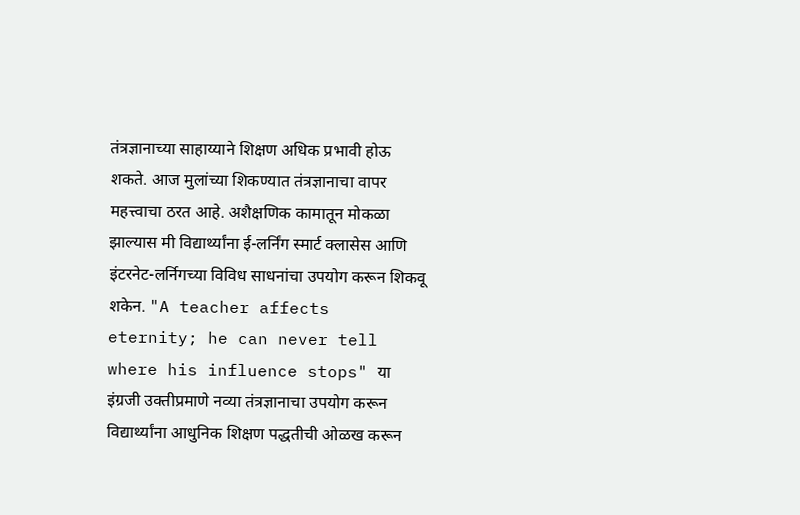तंत्रज्ञानाच्या साहाय्याने शिक्षण अधिक प्रभावी होऊ शकते. आज मुलांच्या शिकण्यात तंत्रज्ञानाचा वापर महत्त्वाचा ठरत आहे. अशैक्षणिक कामातून मोकळा झाल्यास मी विद्यार्थ्यांना ई-लर्निंग स्मार्ट क्लासेस आणि इंटरनेट-लर्निगच्या विविध साधनांचा उपयोग करून शिकवू शकेन. "A teacher affects eternity; he can never tell where his influence stops" या इंग्रजी उक्तीप्रमाणे नव्या तंत्रज्ञानाचा उपयोग करून विद्यार्थ्यांना आधुनिक शिक्षण पद्धतीची ओळख करून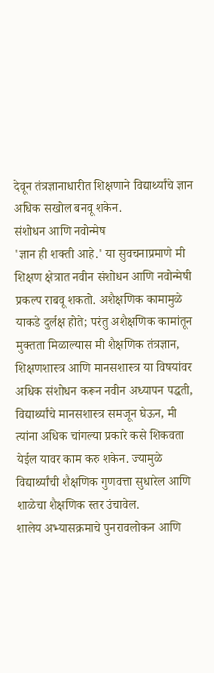देवून तंत्रज्ञानाधारीत शिक्षणाने विद्यार्थ्यांचे ज्ञान अधिक सखोल बनवू शकेन.
संशोधन आणि नवोन्मेष
'ज्ञान ही शक्ती आहे.' या सुवचनाप्रमाणे मी शिक्षण क्षेत्रात नवीन संशोधन आणि नवोन्मेषी प्रकल्प राबवू शकतो. अशैक्षणिक कामामुळे याकडे दुर्लक्ष होते; परंतु अशैक्षणिक कामांतून मुक्तता मिळाल्यास मी शैक्षणिक तंत्रज्ञान, शिक्षणशास्त्र आणि मानसशास्त्र या विषयांवर अधिक संशोधन करून नवीन अध्यापन पद्धती, विद्यार्थ्यांचे मानसशास्त्र समजून घेऊन, मी त्यांना अधिक चांगल्या प्रकारे कसे शिकवता येईल यावर काम करु शकेन. ज्यामुळे विद्यार्थ्यांची शैक्षणिक गुणवत्ता सुधारेल आणि शाळेचा शैक्षणिक स्तर उंचावेल.
शालेय अभ्यासक्रमाचे पुनरावलोकन आणि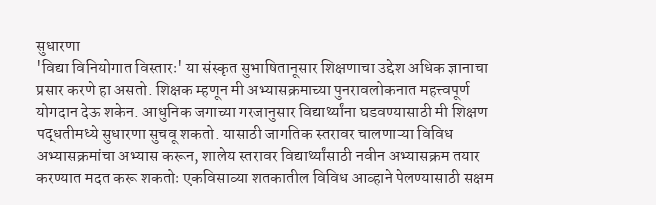सुधारणा
'विद्या विनियोगात विस्तारः' या संस्कृत सुभाषितानूसार शिक्षणाचा उद्देश अधिक ज्ञानाचा प्रसार करणे हा असतो. शिक्षक म्हणून मी अभ्यासक्रमाच्या पुनरावलोकनात महत्त्वपूर्ण योगदान देऊ शकेन. आधुनिक जगाच्या गरजानुसार विद्यार्थ्यांना घडवण्यासाठी मी शिक्षण पद्धतीमध्ये सुधारणा सुचवू शकतो. यासाठी जागतिक स्तरावर चालणाऱ्या विविध अभ्यासक्रमांचा अभ्यास करून, शालेय स्तरावर विद्यार्थ्यांसाठी नवीन अभ्यासक्रम तयार करण्यात मदत करू शकतोः एकविसाव्या शतकातील विविध आव्हाने पेलण्यासाठी सक्षम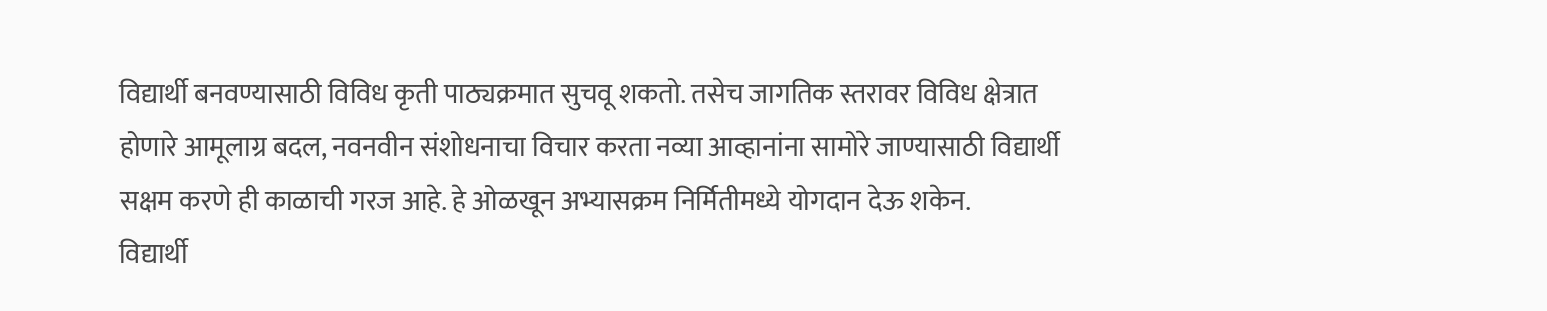विद्यार्थी बनवण्यासाठी विविध कृती पाठ्यक्रमात सुचवू शकतो. तसेच जागतिक स्तरावर विविध क्षेत्रात होणारे आमूलाग्र बदल, नवनवीन संशोधनाचा विचार करता नव्या आव्हानांना सामोरे जाण्यासाठी विद्यार्थी सक्षम करणे ही काळाची गरज आहे. हे ओळखून अभ्यासक्रम निर्मितीमध्ये योगदान देऊ शकेन.
विद्यार्थी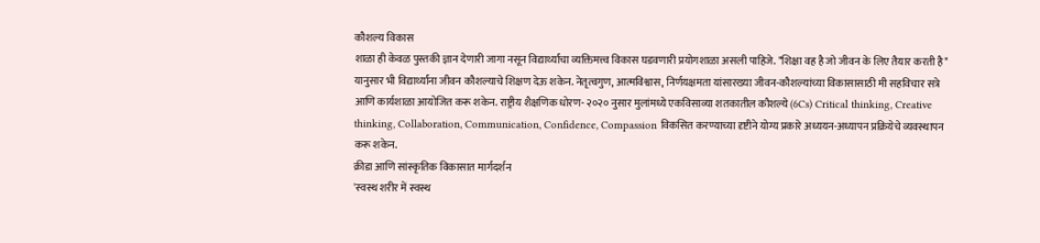कौशल्य विकास
शाळा ही केवळ पुस्तकी ज्ञान देणारी जागा नसून विद्यार्थ्यांचा व्यक्तिमत्त्व विकास घडवणारी प्रयोगशाळा असली पाहिजे. "शिक्षा वह है जो जीवन के लिए तैयार करती है" यानुसार भी विद्यार्थ्यांना जीवन कौशल्याचे शिक्षण देऊ शकेन. नेतृत्वगुण, आत्मविश्वास, निर्णयक्षमता यांसारख्या जीवन-कौशल्यांच्या विकासासाठी मी सहविचार सत्रे आणि कार्यशाळा आयोजित करू शकेन. राष्ट्रीय शैक्षणिक धोरण- २०२० नुसार मुलांमध्ये एकविसाव्या शतकातील कौशल्ये (6Cs) Critical thinking, Creative thinking, Collaboration, Communication, Confidence, Compassion विकसित करण्याच्या दृष्टीने योग्य प्रकारे अध्ययन-अध्यापन प्रक्रियेचे व्यवस्थापन करू शकेन.
क्रीडा आणि सांस्कृतिक विकासात मार्गदर्शन
'स्वस्थ शरीर में स्वस्थ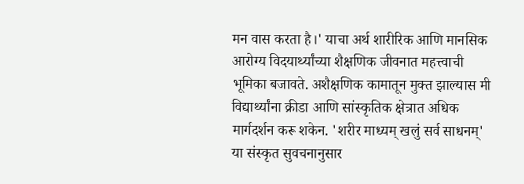मन वास करता है।' याचा अर्थ शारीरिक आणि मानसिक आरोग्य विदयार्थ्यांच्या शैक्षणिक जीवनात महत्त्वाची भूमिका बजावते. अशैक्षणिक कामातून मुक्त झाल्यास मी विद्यार्थ्यांना क्रीडा आणि सांस्कृतिक क्षेत्रात अधिक मार्गदर्शन करू शकेन. 'शरीर माध्यम् खलुं सर्व साधनम्' या संस्कृत सुवचनानुसार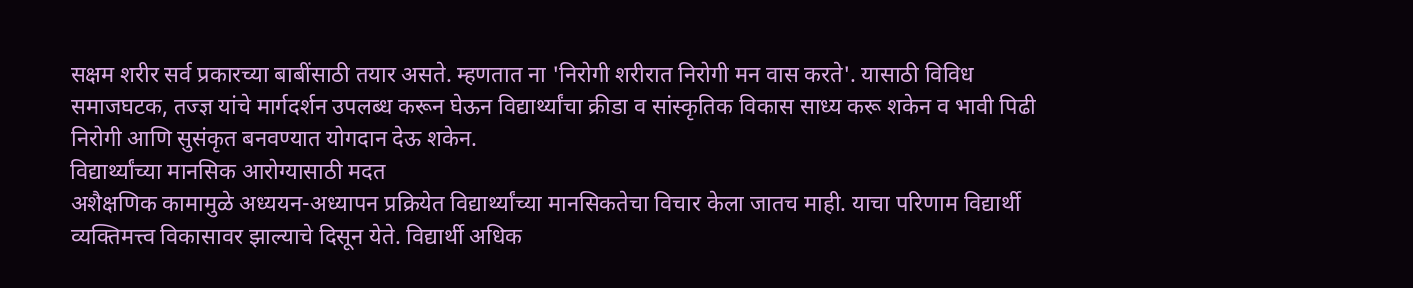सक्षम शरीर सर्व प्रकारच्या बाबींसाठी तयार असते. म्हणतात ना 'निरोगी शरीरात निरोगी मन वास करते'. यासाठी विविध समाजघटक, तज्ज्ञ यांचे मार्गदर्शन उपलब्ध करून घेऊन विद्यार्थ्यांचा क्रीडा व सांस्कृतिक विकास साध्य करू शकेन व भावी पिढी निरोगी आणि सुसंकृत बनवण्यात योगदान देऊ शकेन.
विद्यार्थ्यांच्या मानसिक आरोग्यासाठी मदत
अशैक्षणिक कामामुळे अध्ययन-अध्यापन प्रक्रियेत विद्यार्थ्यांच्या मानसिकतेचा विचार केला जातच माही. याचा परिणाम विद्यार्थी व्यक्तिमत्त्व विकासावर झाल्याचे दिसून येते. विद्यार्थी अधिक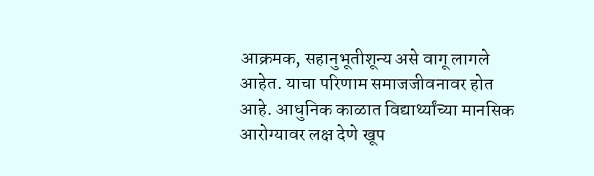आक्रमक, सहानुभूतीशून्य असे वागू लागले आहेत. याचा परिणाम समाजजीवनावर होत आहे. आधुनिक काळात विद्यार्थ्यांच्या मानसिक आरोग्यावर लक्ष देणे खूप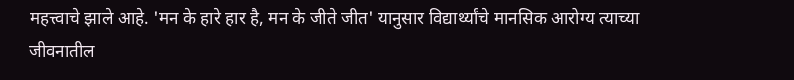महत्त्वाचे झाले आहे. 'मन के हारे हार है, मन के जीते जीत' यानुसार विद्यार्थ्यांचे मानसिक आरोग्य त्याच्या जीवनातील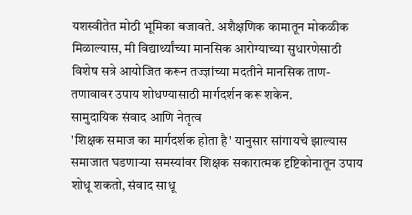यशस्वीतेत मोठी भूमिका बजावते. अशैक्षणिक कामातून मोकळीक मिळाल्यास, मी विद्यार्थ्यांच्या मानसिक आरोग्याच्या सुधारणेसाठी विशेष सत्रे आयोजित करून तज्ज्ञांच्या मदतीने मानसिक ताण-तणावावर उपाय शोधण्यासाठी मार्गदर्शन करू शकेन.
सामुदायिक संवाद आणि नेतृत्व
'शिक्षक समाज का मार्गदर्शक होता है' यानुसार सांगायचे झाल्यास समाजात घडणाऱ्या समस्यांवर शिक्षक सकारात्मक दृष्टिकोनातून उपाय शोधू शकतो, संवाद साधू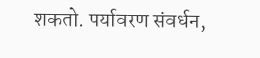शकतो. पर्यावरण संवर्धन,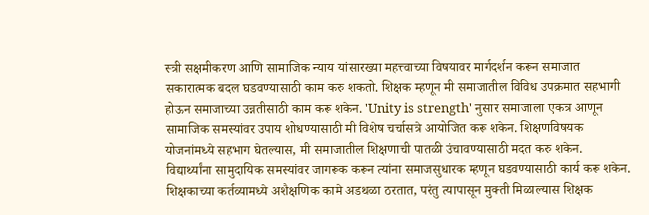स्त्री सक्षमीकरण आणि सामाजिक न्याय यांसारख्या महत्त्वाच्या विषयावर मार्गदर्शन करून समाजात सकारात्मक बदल घडवण्यासाठी काम करु शकतो. शिक्षक म्हणून मी समाजातील विविध उपक्रमात सहभागी होऊन समाजाच्या उन्नतीसाठी काम करू शकेन. 'Unity is strength' नुसार समाजाला एकत्र आणून सामाजिक समस्यांवर उपाय शोधण्यासाठी मी विशेष चर्चासत्रे आयोजित करू शकेन. शिक्षणविषयक योजनांमध्ये सहभाग घेतल्यास, मी समाजातील शिक्षणाची पातळी उंचावण्यासाठी मदत करु शकेन. विद्यार्थ्यांना सामुदायिक समस्यांवर जागरूक करून त्यांना समाजसुधारक म्हणून घडवण्यासाठी कार्य करू शकेन.
शिक्षकाच्या कर्तव्यामध्ये अशैक्षणिक कामे अडथळा ठरतात, परंतु त्यापासून मुक्ती मिळाल्यास शिक्षक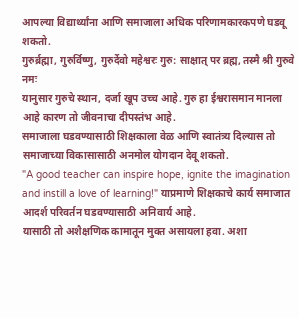आपल्या विद्यार्थ्यांना आणि समाजाला अधिक परिणामकारकपणे घडवू शकतो.
गुरुर्ब्रह्मा, गुरुर्विष्णु, गुरुर्देवो महेश्वरः गुरु: साक्षात् पर ब्रह्म, तस्मै श्री गुरुवे नमः
यानुसार गुरुचे स्थान, दर्जा खूप उच्च आहे. गुरु हा ईश्वरासमान मानला आहे कारण तो जीवनाचा दीपस्तंभ आहे.
समाजाला घडवण्यासाठी शिक्षकाला वेळ आणि स्वातंत्र्य दिल्यास तो समाजाच्या विकासासाठी अनमोल योगदान देवू शकतो.
"A good teacher can inspire hope, ignite the imagination and instill a love of learning!" याप्रमाणे शिक्षकाचे कार्य समाजात आदर्श परिवर्तन घडवण्यासाठी अनिवार्य आहे.
यासाठी तो अशैक्षणिक कामातून मुक्त असायला हवा. अशा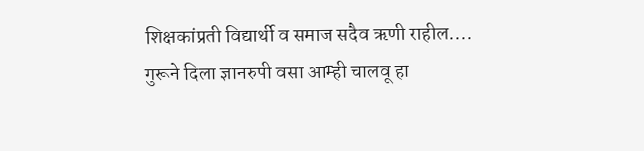शिक्षकांप्रती विद्यार्थी व समाज सदैव ऋणी राहील....
गुरूने दिला ज्ञानरुपी वसा आम्ही चालवू हा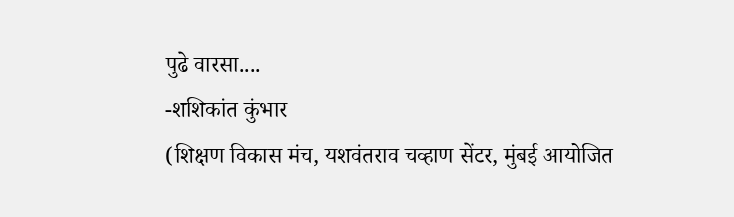पुढे वारसा....
-शशिकांत कुंभार
(शिक्षण विकास मंच, यशवंतराव चव्हाण सेंटर, मुंबई आयोजित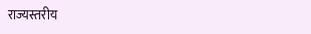राज्यस्तरीय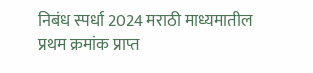निबंध स्पर्धा 2024 मराठी माध्यमातील प्रथम क्रमांक प्राप्त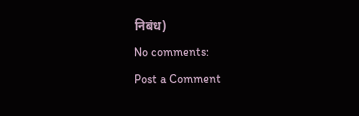निबंध)
No comments:
Post a Comment